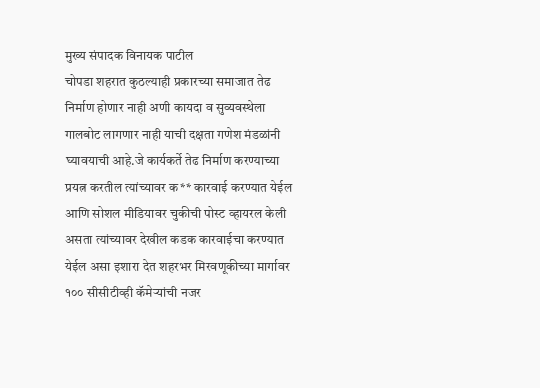मुख्य संपादक विनायक पाटील
चोपडा शहरात कुठल्याही प्रकारच्या समाजात तेढ निर्माण होणार नाही अणी कायदा व सुव्यवस्थेला गालबोट लागणार नाही याची दक्षता गणेश मंडळांनी घ्यावयाची आहे.जे कार्यकर्ते तेढ निर्माण करण्याच्या प्रयत्न करतील त्यांच्यावर क** कारवाई करण्यात येईल आणि सोशल मीडियावर चुकीची पोस्ट व्हायरल केली असता त्यांच्यावर देखील कडक कारवाईचा करण्यात येईल असा इशारा देत शहरभर मिरवणूकीच्या मार्गावर १०० सीसीटीव्ही कॅमेऱ्यांची नजर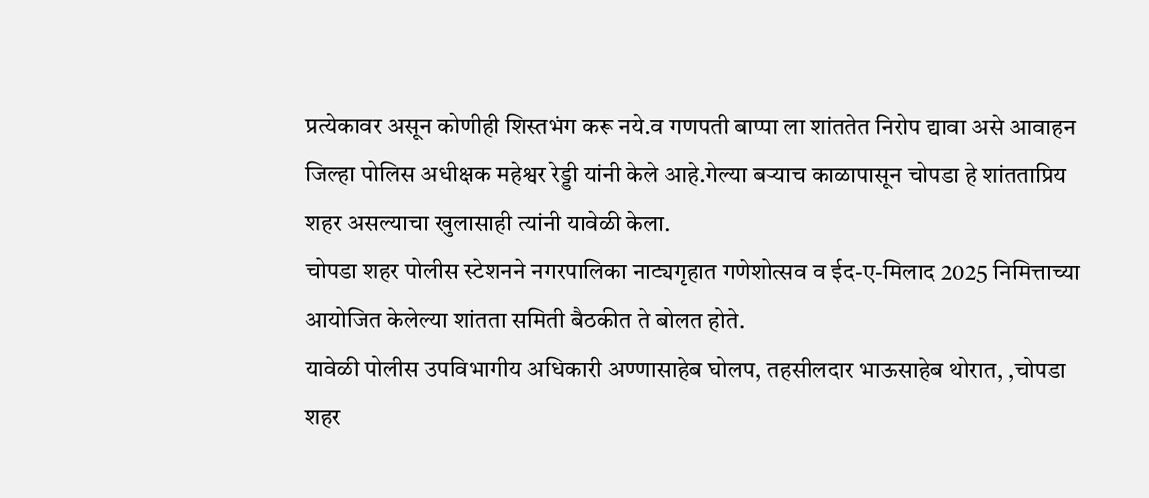प्रत्येकावर असून कोणीही शिस्तभंग करू नये.व गणपती बाप्पा ला शांततेत निरोप द्यावा असे आवाहन जिल्हा पोलिस अधीक्षक महेश्वर रेड्डी यांनी केले आहे.गेल्या बऱ्याच काळापासून चोपडा हे शांतताप्रिय शहर असल्याचा खुलासाही त्यांनी यावेळी केला.
चोपडा शहर पोलीस स्टेशनने नगरपालिका नाट्यगृहात गणेशोत्सव व ईद-ए-मिलाद 2025 निमित्ताच्या आयोजित केलेल्या शांतता समिती बैठकीत ते बोलत होते.
यावेळी पोलीस उपविभागीय अधिकारी अण्णासाहेब घोलप, तहसीलदार भाऊसाहेब थोरात, ,चोपडा शहर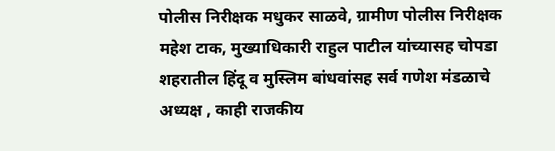पोलीस निरीक्षक मधुकर साळवे, ग्रामीण पोलीस निरीक्षक महेश टाक, मुख्याधिकारी राहुल पाटील यांच्यासह चोपडा शहरातील हिंदू व मुस्लिम बांधवांसह सर्व गणेश मंडळाचे अध्यक्ष , काही राजकीय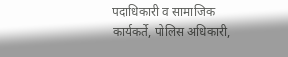पदाधिकारी व सामाजिक कार्यकर्ते, पोलिस अधिकारी,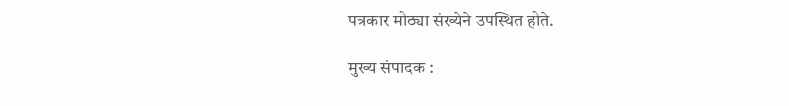पत्रकार मोठ्या संख्येने उपस्थित होते.

मुख्य संपादक :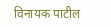विनायक पाटील